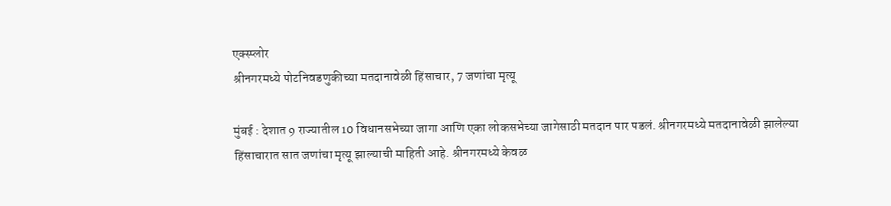एक्स्प्लोर
श्रीनगरमध्ये पोटनिवडणुकीच्या मतदानावेळी हिंसाचार, 7 जणांचा मृत्यू

मुंबई : देशात 9 राज्यातील 10 विधानसभेच्या जागा आणि एका लोकसभेच्या जागेसाठी मतदान पार पडलं. श्रीनगरमध्ये मतदानावेळी झालेल्या हिंसाचारात सात जणांचा मृत्यू झाल्याची माहिती आहे. श्रीनगरमध्ये केवळ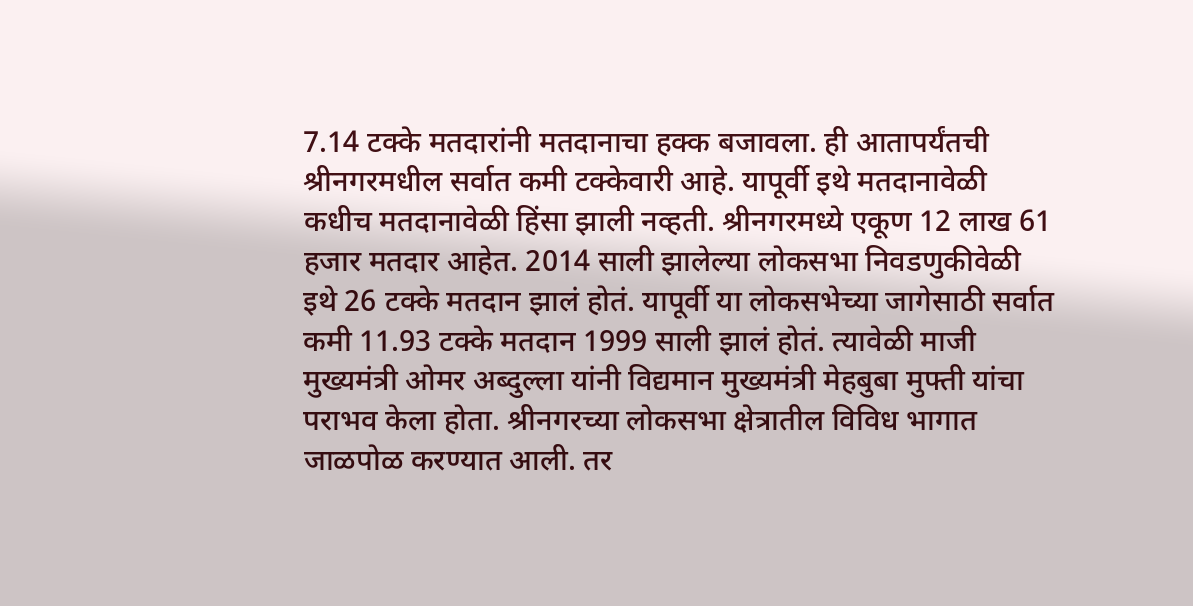7.14 टक्के मतदारांनी मतदानाचा हक्क बजावला. ही आतापर्यंतची श्रीनगरमधील सर्वात कमी टक्केवारी आहे. यापूर्वी इथे मतदानावेळी कधीच मतदानावेळी हिंसा झाली नव्हती. श्रीनगरमध्ये एकूण 12 लाख 61 हजार मतदार आहेत. 2014 साली झालेल्या लोकसभा निवडणुकीवेळी इथे 26 टक्के मतदान झालं होतं. यापूर्वी या लोकसभेच्या जागेसाठी सर्वात कमी 11.93 टक्के मतदान 1999 साली झालं होतं. त्यावेळी माजी मुख्यमंत्री ओमर अब्दुल्ला यांनी विद्यमान मुख्यमंत्री मेहबुबा मुफ्ती यांचा पराभव केला होता. श्रीनगरच्या लोकसभा क्षेत्रातील विविध भागात जाळपोळ करण्यात आली. तर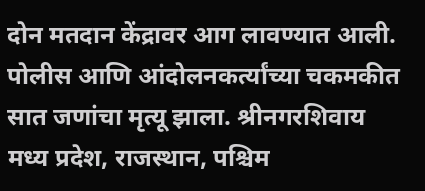दोन मतदान केंद्रावर आग लावण्यात आली. पोलीस आणि आंदोलनकर्त्यांच्या चकमकीत सात जणांचा मृत्यू झाला. श्रीनगरशिवाय मध्य प्रदेश, राजस्थान, पश्चिम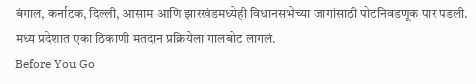बंगाल, कर्नाटक, दिल्ली, आसाम आणि झारखंडमध्येही विधानसभेच्या जागांसाठी पोटनिवडणूक पार पडली. मध्य प्रदेशात एका ठिकाणी मतदान प्रक्रियेला गालबोट लागलं.
Before You Go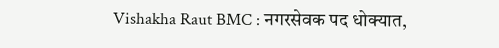Vishakha Raut BMC : नगरसेवक पद धोक्यात,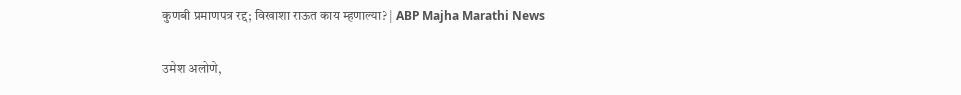कुणबी प्रमाणपत्र रद्द; विखाशा राऊत काय म्हणाल्या? | ABP Majha Marathi News

उमेश अलोणे,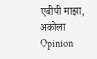एबीपी माझा, अकोला
Opinion